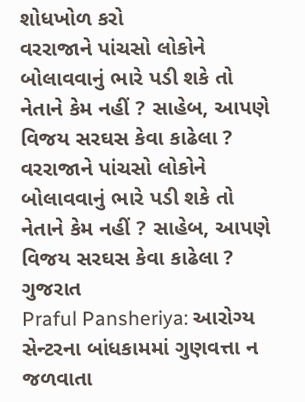શોધખોળ કરો
વરરાજાને પાંચસો લોકોને બોલાવવાનું ભારે પડી શકે તો નેતાને કેમ નહીં ? સાહેબ, આપણે વિજય સરઘસ કેવા કાઢેલા ?
વરરાજાને પાંચસો લોકોને બોલાવવાનું ભારે પડી શકે તો નેતાને કેમ નહીં ? સાહેબ, આપણે વિજય સરઘસ કેવા કાઢેલા ?
ગુજરાત
Praful Pansheriya: આરોગ્ય સેન્ટરના બાંધકામમાં ગુણવત્તા ન જળવાતા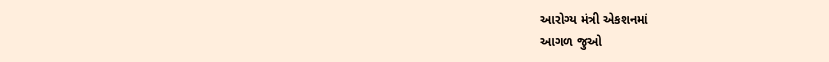આરોગ્ય મંત્રી એકશનમાં
આગળ જુઓ